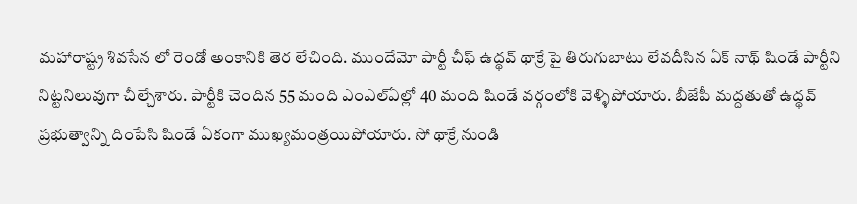మహారాష్ట్ర శివసేన లో రెండో అంకానికి తెర లేచింది. ముందేమో పార్టీ చీఫ్ ఉద్థవ్ థాక్రే పై తిరుగుబాటు లేవదీసిన ఏక్ నాథ్ షిండే పార్టీని నిట్టనిలువుగా చీల్చేశారు. పార్టీకి చెందిన 55 మంది ఎంఎల్ఏల్లో 40 మంది షిండే వర్గంలోకి వెళ్ళిపోయారు. బీజేపీ మద్దతుతో ఉద్థవ్ ప్రభుత్వాన్ని దింపేసి షిండే ఏకంగా ముఖ్యమంత్రయిపోయారు. సో థాక్రే నుండి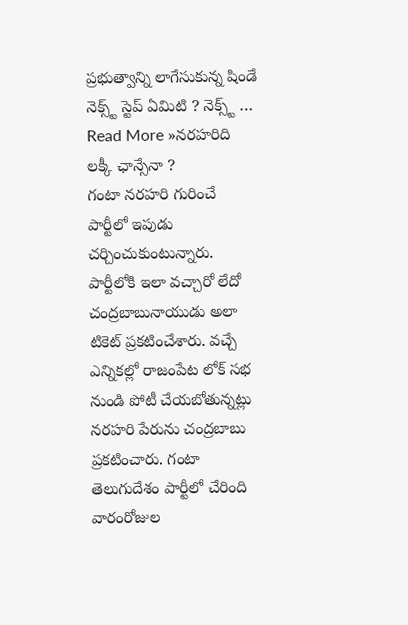ప్రభుత్వాన్ని లాగేసుకున్న షిండే నెక్స్ట్ స్టెప్ ఏమిటి ? నెక్స్ట్ …
Read More »నరహరిది లక్కీ ఛాన్సేనా ?
గంటా నరహరి గురించే పార్టీలో ఇపుడు చర్చించుకుంటున్నారు. పార్టీలోకి ఇలా వచ్చారో లేదో చంద్రబాబునాయుడు అలా టికెట్ ప్రకటించేశారు. వచ్చే ఎన్నికల్లో రాజంపేట లోక్ సభ నుండి పోటీ చేయబోతున్నట్లు నరహరి పేరును చంద్రబాబు ప్రకటించారు. గంటా తెలుగుదేశం పార్టీలో చేరింది వారంరోజుల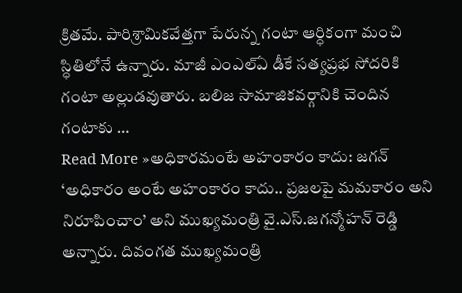క్రితమే. పారిశ్రామికవేత్తగా పేరున్న గంటా ఆర్ధికంగా మంచి స్ధితిలోనే ఉన్నారు. మాజీ ఎంఎల్ఏ డీకే సత్యప్రభ సోదరికి గంటా అల్లుడవుతారు. బలిజ సామాజికవర్గానికి చెందిన గంటాకు …
Read More »అధికారమంటే అహంకారం కాదు: జగన్
‘అధికారం అంటే అహంకారం కాదు.. ప్రజలపై మమకారం అని నిరూపించాం’ అని ముఖ్యమంత్రి వై.ఎస్.జగన్మోహన్ రెడ్డి అన్నారు. దివంగత ముఖ్యమంత్రి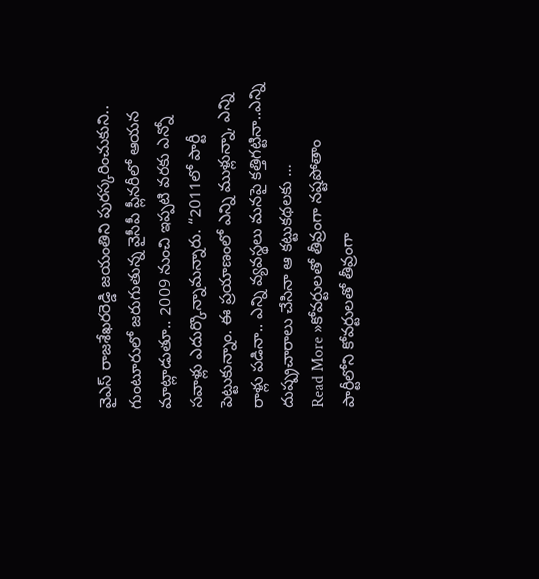వైఎస్ రాజశేఖరరెడ్డి జయంతిని పురస్కరించుకుని.. గుంటూరులో జరుగుతున్న వైసీపీ ప్లీనరీలో ఆయన మాట్లాడుతూ.. 2009 నుంచి ఇప్పటి వరకు ఎన్నో సవాళ్లు ఎదుర్కొన్నామన్నారు. “2011లో పార్టీ పెట్టుకున్నాం. ఈ ప్రయాణంలో ఎన్ని ముళ్లున్నా, ఎన్ని రాళ్లు పడినా.. ఎన్ని వ్యవస్థలు మనపై కత్తిగట్టినా..ఎన్ని దుష్ప్రచారాలు చేసినా ఆ కట్టుకథలకు …
Read More »కోవర్టులతో తీవ్రంగా నష్టపోతాం
పార్టీలోని కోవర్టులతో తీవ్రంగా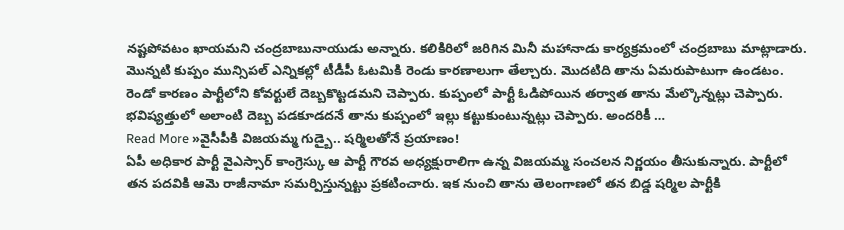నష్టపోవటం ఖాయమని చంద్రబాబునాయుడు అన్నారు. కలికిరిలో జరిగిన మినీ మహానాడు కార్యక్రమంలో చంద్రబాబు మాట్లాడారు. మొన్నటి కుప్పం మున్సిపల్ ఎన్నికల్లో టీడీపీ ఓటమికి రెండు కారణాలుగా తేల్చారు. మొదటిది తాను ఏమరుపాటుగా ఉండటం. రెండో కారణం పార్టీలోని కోవర్టులే దెబ్బకొట్టడమని చెప్పారు. కుప్పంలో పార్టీ ఓడిపోయిన తర్వాత తాను మేల్కొన్నట్లు చెప్పారు. భవిష్యత్తులో అలాంటి దెబ్బ పడకూడదనే తాను కుప్పంలో ఇల్లు కట్టుకుంటున్నట్లు చెప్పారు. అందరికీ …
Read More »వైసీపీకి విజయమ్మ గుడ్బై.. షర్మిలతోనే ప్రయాణం!
ఏపీ అధికార పార్టీ వైఎస్సార్ కాంగ్రెస్కు ఆ పార్టీ గౌరవ అధ్యక్షురాలిగా ఉన్న విజయమ్మ సంచలన నిర్ణయం తీసుకున్నారు. పార్టీలో తన పదవికి ఆమె రాజీనామా సమర్పిస్తున్నట్టు ప్రకటించారు. ఇక నుంచి తాను తెలంగాణలో తన బిడ్డ షర్మిల పార్టీకి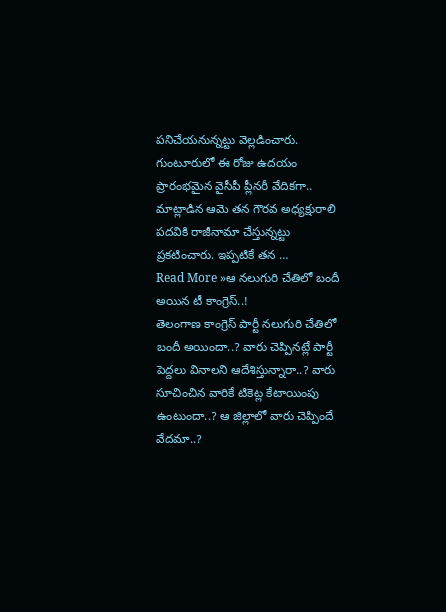పనిచేయనున్నట్టు వెల్లడించారు. గుంటూరులో ఈ రోజు ఉదయం ప్రారంభమైన వైసీపీ ప్లీనరీ వేదికగా.. మాట్లాడిన ఆమె తన గౌరవ అధ్యక్షురాలి పదవికి రాజీనామా చేస్తున్నట్టు ప్రకటించారు. ఇప్పటికే తన …
Read More »ఆ నలుగురి చేతిలో బందీ అయిన టీ కాంగ్రెస్..!
తెలంగాణ కాంగ్రెస్ పార్టీ నలుగురి చేతిలో బందీ అయిందా..? వారు చెప్పినట్లే పార్టీ పెద్దలు వినాలని ఆదేశిస్తున్నారా..? వారు సూచించిన వారికే టికెట్ల కేటాయింపు ఉంటుందా..? ఆ జిల్లాలో వారు చెప్పిందే వేదమా..?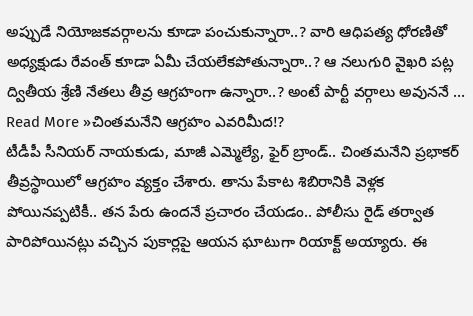అప్పుడే నియోజకవర్గాలను కూడా పంచుకున్నారా..? వారి ఆధిపత్య ధోరణితో అధ్యక్షుడు రేవంత్ కూడా ఏమీ చేయలేకపోతున్నారా..? ఆ నలుగురి వైఖరి పట్ల ద్వితీయ శ్రేణి నేతలు తీవ్ర ఆగ్రహంగా ఉన్నారా..? అంటే పార్టీ వర్గాలు అవుననే …
Read More »చింతమనేని ఆగ్రహం ఎవరిమీద!?
టీడీపీ సీనియర్ నాయకుడు, మాజీ ఎమ్మెల్యే, ఫైర్ బ్రాండ్.. చింతమనేని ప్రభాకర్ తీవ్రస్థాయిలో ఆగ్రహం వ్యక్తం చేశారు. తాను పేకాట శిబిరానికి వెళ్లక పోయినప్పటికీ.. తన పేరు ఉందనే ప్రచారం చేయడం.. పోలీసు రైడ్ తర్వాత పారిపోయినట్లు వచ్చిన పుకార్లపై ఆయన ఘాటుగా రియాక్ట్ అయ్యారు. ఈ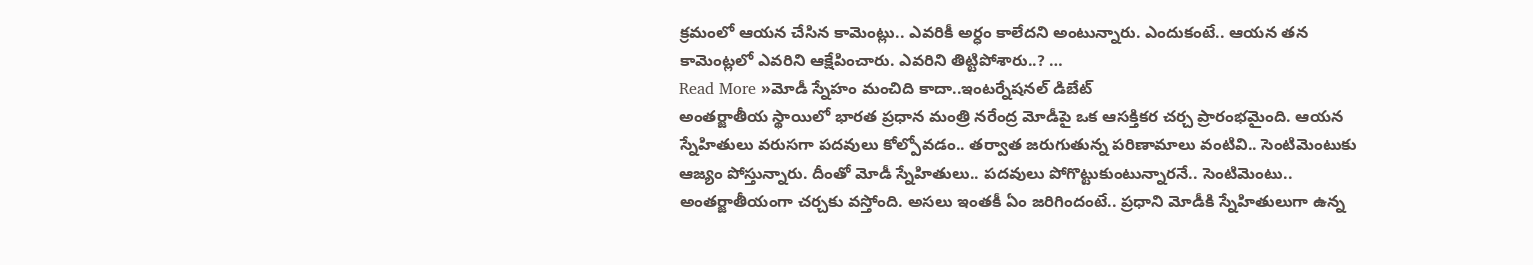క్రమంలో ఆయన చేసిన కామెంట్లు.. ఎవరికీ అర్ధం కాలేదని అంటున్నారు. ఎందుకంటే.. ఆయన తన కామెంట్లలో ఎవరిని ఆక్షేపించారు. ఎవరిని తిట్టిపోశారు..? …
Read More »మోడీ స్నేహం మంచిది కాదా..ఇంటర్నేషనల్ డిబేట్
అంతర్జాతీయ స్థాయిలో భారత ప్రధాన మంత్రి నరేంద్ర మోడీపై ఒక ఆసక్తికర చర్చ ప్రారంభమైంది. ఆయన స్నేహితులు వరుసగా పదవులు కోల్పోవడం.. తర్వాత జరుగుతున్న పరిణామాలు వంటివి.. సెంటిమెంటుకు ఆజ్యం పోస్తున్నారు. దీంతో మోడీ స్నేహితులు.. పదవులు పోగొట్టుకుంటున్నారనే.. సెంటిమెంటు.. అంతర్జాతీయంగా చర్చకు వస్తోంది. అసలు ఇంతకీ ఏం జరిగిందంటే.. ప్రధాని మోడీకి స్నేహితులుగా ఉన్న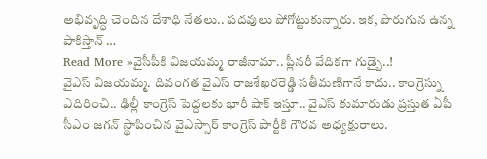అభివృద్ధి చెందిన దేశాధి నేతలు.. పదవులు పోగోట్టుకున్నారు. ఇక, పొరుగున ఉన్న పాకిస్తాన్ …
Read More »వైసీపీకి విజయమ్మ రాజీనామా.. ప్లీనరీ వేదికగా గుడ్బై..!
వైఎస్ విజయమ్మ. దివంగత వైఎస్ రాజశేఖరరెడ్డి సతీమణిగానే కాదు.. కాంగ్రెస్ను ఎదిరించి.. ఢిల్లీ కాంగ్రెస్ పెద్దలకు భారీ షాక్ ఇస్తూ.. వైఎస్ కుమారుడు ప్రస్తుత ఏపీ సీఎం జగన్ స్థాపించిన వైఎస్సార్ కాంగ్రెస్ పార్టీకి గౌరవ అధ్యక్షురాలు.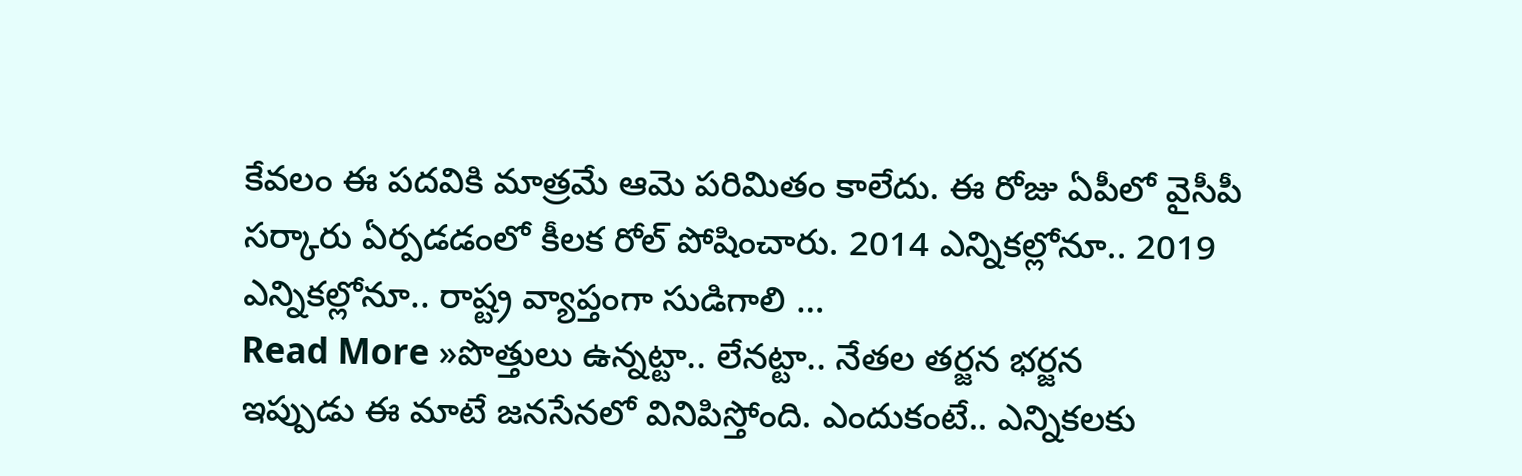కేవలం ఈ పదవికి మాత్రమే ఆమె పరిమితం కాలేదు. ఈ రోజు ఏపీలో వైసీపీ సర్కారు ఏర్పడడంలో కీలక రోల్ పోషించారు. 2014 ఎన్నికల్లోనూ.. 2019 ఎన్నికల్లోనూ.. రాష్ట్ర వ్యాప్తంగా సుడిగాలి …
Read More »పొత్తులు ఉన్నట్టా.. లేనట్టా.. నేతల తర్జన భర్జన
ఇప్పుడు ఈ మాటే జనసేనలో వినిపిస్తోంది. ఎందుకంటే.. ఎన్నికలకు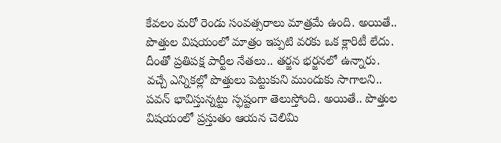కేవలం మరో రెండు సంవత్సరాలు మాత్రమే ఉంది. అయితే.. పొత్తుల విషయంలో మాత్రం ఇప్పటి వరకు ఒక క్లారిటీ లేదు. దీంతో ప్రతిపక్ష పార్టీల నేతలు.. తర్జన భర్జనలో ఉన్నారు. వచ్చే ఎన్నికల్లో పొత్తులు పెట్టుకుని ముందుకు సాగాలని.. పవన్ భావిస్తున్నట్టు స్ఫష్టంగా తెలుస్తోంది. అయితే.. పొత్తుల విషయంలో ప్రస్తుతం ఆయన చెలిమి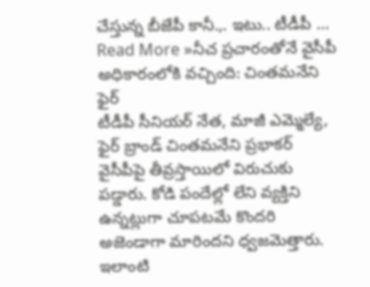చేస్తున్న బీజేపీ కానీ.,. ఇటు.. టీడీపీ …
Read More »నీచ ప్రచారంతోనే వైసీపీ అధికారంలోకి వచ్చింది: చింతమనేని ఫైర్
టీడీపీ సీనియర్ నేత, మాజీ ఎమ్మెల్యే, ఫైర్ బ్రాండ్ చింతమనేని ప్రభాకర్ వైసీపీపై తీవ్రస్తాయిలో విరుచుకు పడ్డారు. కోడి పందేల్లో లేని వ్యక్తిని ఉన్నట్లుగా చూపటమే కొందరి అజెండాగా మారిందని ధ్వజమెత్తారు. ఇలాంటి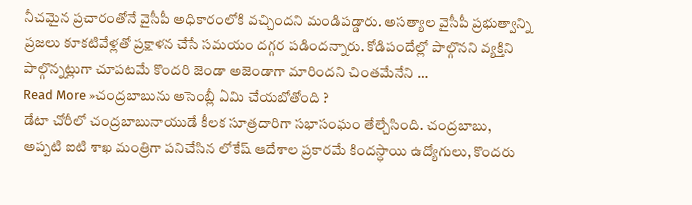నీచమైన ప్రచారంతోనే వైసీపీ అధికారంలోకి వచ్చిందని మండిపడ్డారు. అసత్యాల వైసీపీ ప్రభుత్వాన్ని ప్రజలు కూకటివేళ్లతో ప్రక్షాళన చేసే సమయం దగ్గర పడిందన్నారు. కోడిపందేల్లో పాల్గొనని వ్యక్తిని పాల్గొన్నట్లుగా చూపటమే కొందరి జెండా అజెండాగా మారిందని చింతమేనేని …
Read More »చంద్రబాబును అసెంబ్లీ ఏమి చేయబోతోంది ?
డేటా చోరీలో చంద్రబాబునాయుడే కీలక సూత్రదారిగా సభాసంఘం తేల్చేసింది. చంద్రబాబు, అప్పటి ఐటి శాఖ మంత్రిగా పనిచేసిన లోకేష్ ఆదేశాల ప్రకారమే కిందస్ధాయి ఉద్యోగులు, కొందరు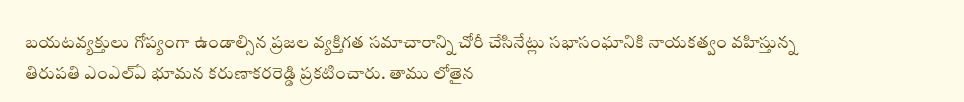బయటవ్యక్తులు గోప్యంగా ఉండాల్సిన ప్రజల వ్యక్తిగత సమాచారాన్ని చోరీ చేసినేట్లు సభాసంఘానికి నాయకత్వం వహిస్తున్న తిరుపతి ఎంఎల్ఏ భూమన కరుణాకరరెడ్డి ప్రకటించారు. తాము లోతైన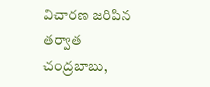విచారణ జరిపిన తర్వాత చంద్రబాబు,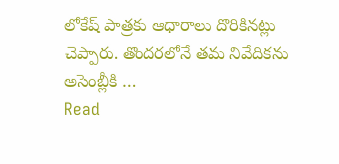లోకేష్ పాత్రకు ఆధారాలు దొరికినట్లు చెప్పారు. తొందరలోనే తమ నివేదికను అసెంబ్లీకి …
Read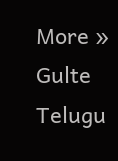More »
Gulte Telugu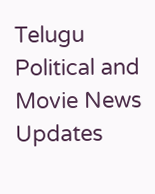Telugu Political and Movie News Updates